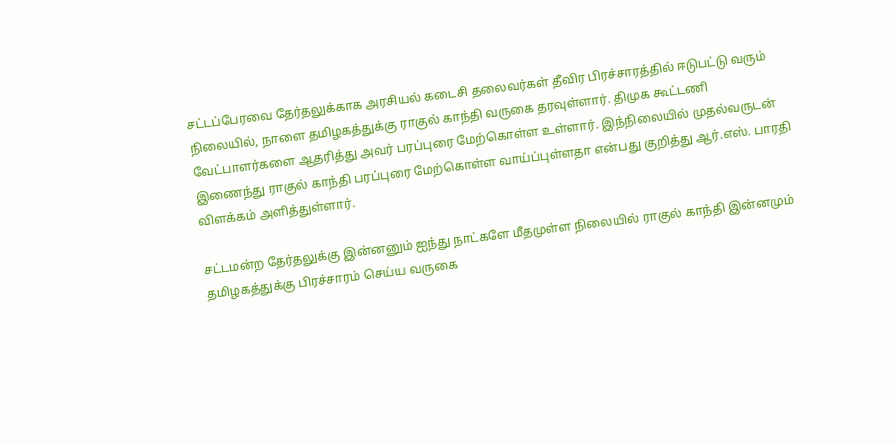சட்டப்பேரவை தேர்தலுக்காக அரசியல் கடைசி தலைவர்கள் தீவிர பிரச்சாரத்தில் ஈடுபட்டு வரும் நிலையில், நாளை தமிழகத்துக்கு ராகுல் காந்தி வருகை தரவுள்ளார். திமுக கூட்டணி வேட்பாளர்களை ஆதரித்து அவர் பரப்புரை மேற்கொள்ள உள்ளார். இந்நிலையில் முதல்வருடன் இணைந்து ராகுல் காந்தி பரப்புரை மேற்கொள்ள வாய்ப்புள்ளதா என்பது குறித்து ஆர்.எஸ். பாரதி விளக்கம் அளித்துள்ளார்.

சட்டமன்ற தேர்தலுக்கு இன்னனும் ஐந்து நாட்களே மீதமுள்ள நிலையில் ராகுல் காந்தி இன்னமும் தமிழகத்துக்கு பிரச்சாரம் செய்ய வருகை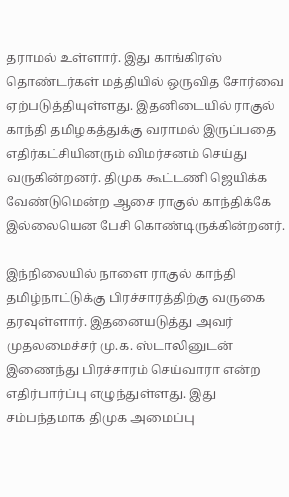தராமல் உள்ளார். இது காங்கிரஸ் தொண்டர்கள் மத்தியில் ஒருவித சோர்வை ஏற்படுத்தியுள்ளது. இதனிடையில் ராகுல் காந்தி தமிழகத்துக்கு வராமல் இருப்பதை எதிர்கட்சியினரும் விமர்சனம் செய்து வருகின்றனர். திமுக கூட்டணி ஜெயிக்க வேண்டுமென்ற ஆசை ராகுல் காந்திக்கே இல்லையென பேசி கொண்டிருக்கின்றனர்.

இந்நிலையில் நாளை ராகுல் காந்தி தமிழ்நாட்டுக்கு பிரச்சாரத்திற்கு வருகை தரவுள்ளார். இதனையடுத்து அவர் முதலமைச்சர் மு.க. ஸ்டாலினுடன் இணைந்து பிரச்சாரம் செய்வாரா என்ற எதிர்பார்ப்பு எழுந்துள்ளது. இது சம்பந்தமாக திமுக அமைப்பு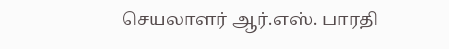செயலாளர் ஆர்.எஸ். பாரதி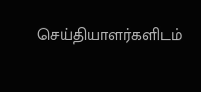செய்தியாளர்களிடம்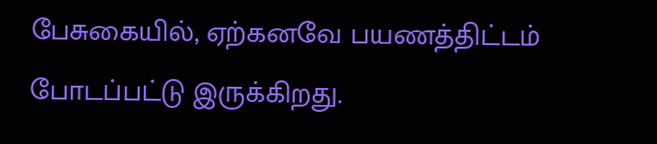பேசுகையில், ஏற்கனவே பயணத்திட்டம் போடப்பட்டு இருக்கிறது.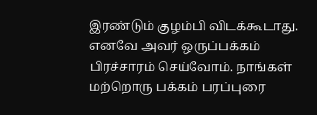இரண்டும் குழம்பி விடக்கூடாது. எனவே அவர் ஒருப்பக்கம் பிரச்சாரம் செய்வோம். நாங்கள் மற்றொரு பக்கம் பரப்புரை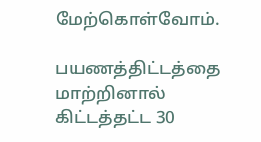மேற்கொள்வோம்.

பயணத்திட்டத்தை மாற்றினால் கிட்டத்தட்ட 30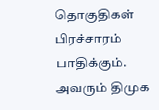தொகுதிகள் பிரச்சாரம் பாதிக்கும். அவரும் திமுக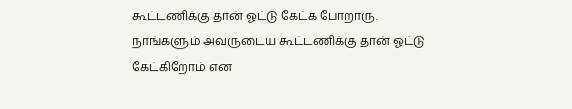கூட்டணிக்கு தான் ஓட்டு கேட்க போறாரு. நாங்களும் அவருடைய கூட்டணிக்கு தான் ஓட்டு கேட்கிறோம் என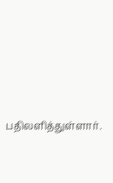பதிலளித்துள்ளார்.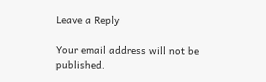Leave a Reply

Your email address will not be published.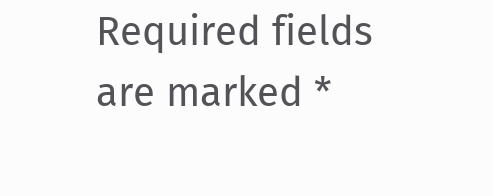Required fields are marked *